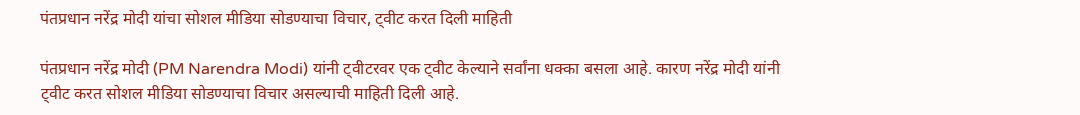पंतप्रधान नरेंद्र मोदी यांचा सोशल मीडिया सोडण्याचा विचार, ट्वीट करत दिली माहिती

पंतप्रधान नरेंद्र मोदी (PM Narendra Modi) यांनी ट्वीटरवर एक ट्वीट केल्याने सर्वांना धक्का बसला आहे. कारण नरेंद्र मोदी यांनी ट्वीट करत सोशल मीडिया सोडण्याचा विचार असल्याची माहिती दिली आहे.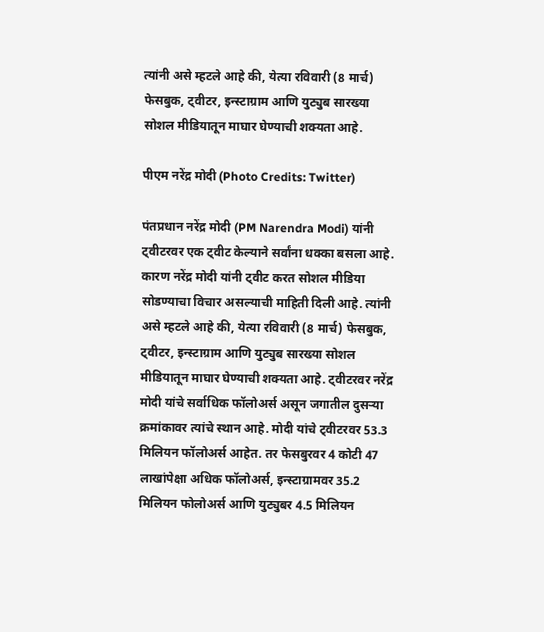त्यांनी असे म्हटले आहे की, येत्या रविवारी (8 मार्च) फेसबुक, ट्वीटर, इन्स्टाग्राम आणि युट्युब सारख्या सोशल मीडियातून माघार घेण्याची शक्यता आहे.

पीएम नरेंद्र मोदी (Photo Credits: Twitter)

पंतप्रधान नरेंद्र मोदी (PM Narendra Modi) यांनी ट्वीटरवर एक ट्वीट केल्याने सर्वांना धक्का बसला आहे. कारण नरेंद्र मोदी यांनी ट्वीट करत सोशल मीडिया सोडण्याचा विचार असल्याची माहिती दिली आहे. त्यांनी असे म्हटले आहे की, येत्या रविवारी (8 मार्च) फेसबुक, ट्वीटर, इन्स्टाग्राम आणि युट्युब सारख्या सोशल मीडियातून माघार घेण्याची शक्यता आहे. ट्वीटरवर नरेंद्र मोदी यांचे सर्वाधिक फॉलोअर्स असून जगातील दुसऱ्या क्रमांकावर त्यांचे स्थान आहे. मोदी यांचे ट्वीटरवर 53.3 मिलियन फॉलोअर्स आहेत. तर फेसबुरवर 4 कोटी 47 लाखांपेक्षा अधिक फॉलोअर्स, इन्स्टाग्रामवर 35.2 मिलियन फोलोअर्स आणि युट्युबर 4.5 मिलियन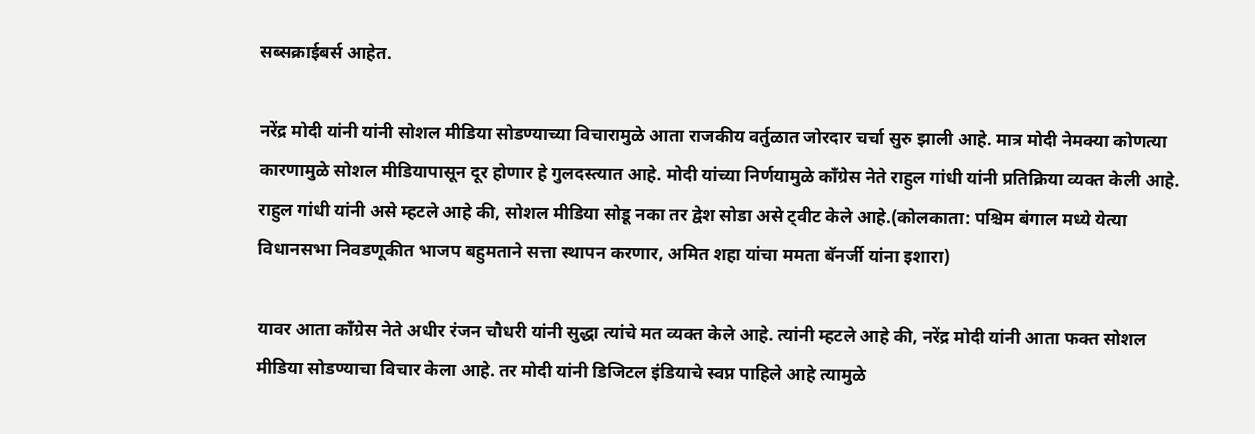सब्सक्राईबर्स आहेत.

नरेंद्र मोदी यांनी यांनी सोशल मीडिया सोडण्याच्या विचारामुळे आता राजकीय वर्तुळात जोरदार चर्चा सुरु झाली आहे. मात्र मोदी नेमक्या कोणत्या कारणामुळे सोशल मीडियापासून दूर होणार हे गुलदस्त्यात आहे. मोदी यांच्या निर्णयामुळे काँग्रेस नेते राहुल गांधी यांनी प्रतिक्रिया व्यक्त केली आहे. राहुल गांधी यांनी असे म्हटले आहे की, सोशल मीडिया सोडू नका तर द्वेश सोडा असे ट्वीट केले आहे.(कोलकाता: पश्चिम बंगाल मध्ये येत्या विधानसभा निवडणूकीत भाजप बहुमताने सत्ता स्थापन करणार, अमित शहा यांचा ममता बॅनर्जी यांना इशारा)

यावर आता काँग्रेस नेते अधीर रंजन चौधरी यांनी सुद्धा त्यांचे मत व्यक्त केले आहे. त्यांनी म्हटले आहे की, नरेंद्र मोदी यांनी आता फक्त सोशल मीडिया सोडण्याचा विचार केला आहे. तर मोदी यांनी डिजिटल इंडियाचे स्वप्न पाहिले आहे त्यामुळे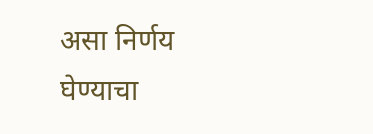असा निर्णय घेण्याचा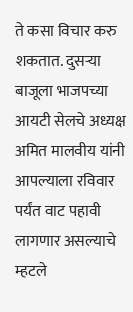ते कसा विचार करु शकतात. दुसऱ्या बाजूला भाजपच्या आयटी सेलचे अध्यक्ष अमित मालवीय यांनी आपल्याला रविवार पर्यंत वाट पहावी लागणार असल्याचे म्हटले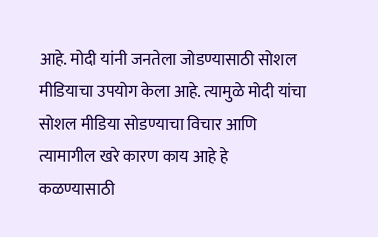आहे. मोदी यांनी जनतेला जोडण्यासाठी सोशल मीडियाचा उपयोग केला आहे. त्यामुळे मोदी यांचा सोशल मीडिया सोडण्याचा विचार आणि त्यामागील खरे कारण काय आहे हे कळण्यासाठी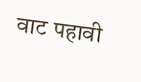वाट पहावी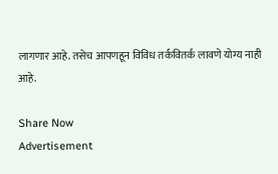लागणार आहे. तसेच आपणहून विविध तर्कवितर्क लावणे योग्य नाही आहे.

Share Now
Advertisement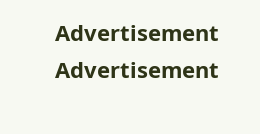Advertisement
Advertisement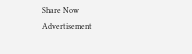Share Now
Advertisement